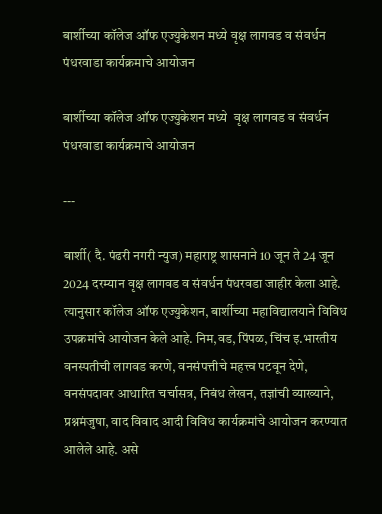बार्शीच्या कॉलेज ऑफ एज्युकेशन मध्ये वृक्ष लागवड व संवर्धन पंधरवाडा कार्यक्रमाचे आयोजन

बार्शीच्या कॉलेज ऑफ एज्युकेशन मध्ये  वृक्ष लागवड व संवर्धन पंधरवाडा कार्यक्रमाचे आयोजन

---

बार्शी( दै. पंढरी नगरी न्युज) महाराष्ट्र शासनाने 10 जून ते 24 जून 2024 दरम्यान वृक्ष लागवड व संवर्धन पंधरवडा जाहीर केला आहे. त्यानुसार कॉलेज ऑफ एज्युकेशन, बार्शीच्या महाविद्यालयाने विविध उपक्रमांचे आयोजन केले आहे. निम,वड, पिंपळ, चिंच इ.भारतीय वनस्पतीची लागवड करणे, वनसंपत्तीचे महत्त्व पटवून देणे, वनसंपदावर आधारित चर्चासत्र, निबंध लेखन, तज्ञांची व्याख्याने, प्रश्नमंजुषा, वाद विवाद आदी विविध कार्यक्रमांचे आयोजन करण्यात आलेले आहे. असे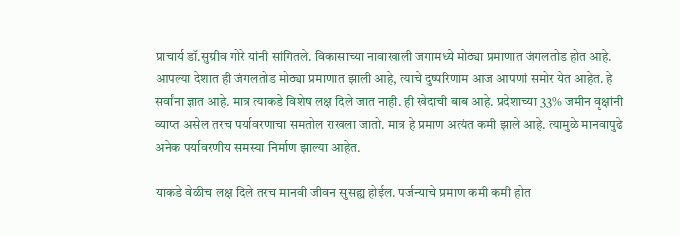प्राचार्य डॉ.सुग्रीव गोरे यांनी सांगितले. विकासाच्या नावाखाली जगामध्ये मोठ्या प्रमाणात जंगलतोड होत आहे. आपल्या देशात ही जंगलतोड मोठ्या प्रमाणात झाली आहे, त्याचे दुष्परिणाम आज आपणां समोर येत आहेत. हे सर्वांना ज्ञात आहे. मात्र त्याकडे विशेष लक्ष दिले जात नाही. ही खेदाची बाब आहे. प्रदेशाच्या 33% जमीन वृक्षांनी व्याप्त असेल तरच पर्यावरणाचा समतोल राखला जातो. मात्र हे प्रमाण अत्यंत कमी झाले आहे. त्यामुळे मानवापुढे अनेक पर्यावरणीय समस्या निर्माण झाल्या आहेत.

याकडे वेळीच लक्ष दिले तरच मानवी जीवन सुसह्य होईल. पर्जन्याचे प्रमाण कमी कमी होत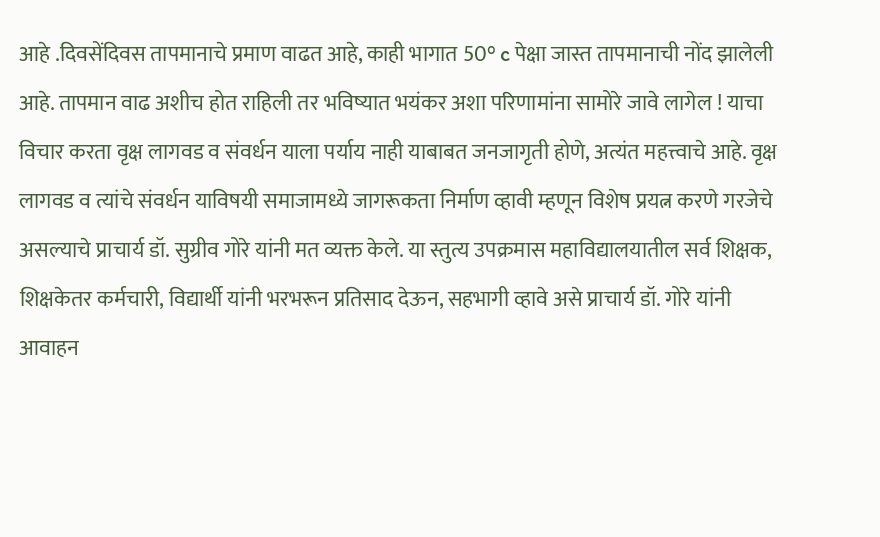आहे .दिवसेंदिवस तापमानाचे प्रमाण वाढत आहे, काही भागात 50° c पेक्षा जास्त तापमानाची नोंद झालेली आहे. तापमान वाढ अशीच होत राहिली तर भविष्यात भयंकर अशा परिणामांना सामोरे जावे लागेल ! याचा विचार करता वृक्ष लागवड व संवर्धन याला पर्याय नाही याबाबत जनजागृती होणे, अत्यंत महत्त्वाचे आहे. वृक्ष लागवड व त्यांचे संवर्धन याविषयी समाजामध्ये जागरूकता निर्माण व्हावी म्हणून विशेष प्रयत्न करणे गरजेचे असल्याचे प्राचार्य डॉ. सुग्रीव गोरे यांनी मत व्यक्त केले. या स्तुत्य उपक्रमास महाविद्यालयातील सर्व शिक्षक, शिक्षकेतर कर्मचारी, विद्यार्थी यांनी भरभरून प्रतिसाद देऊन, सहभागी व्हावे असे प्राचार्य डॉ. गोरे यांनी आवाहन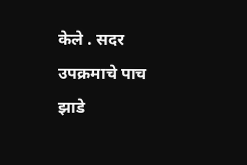केले . सदर उपक्रमाचे पाच झाडे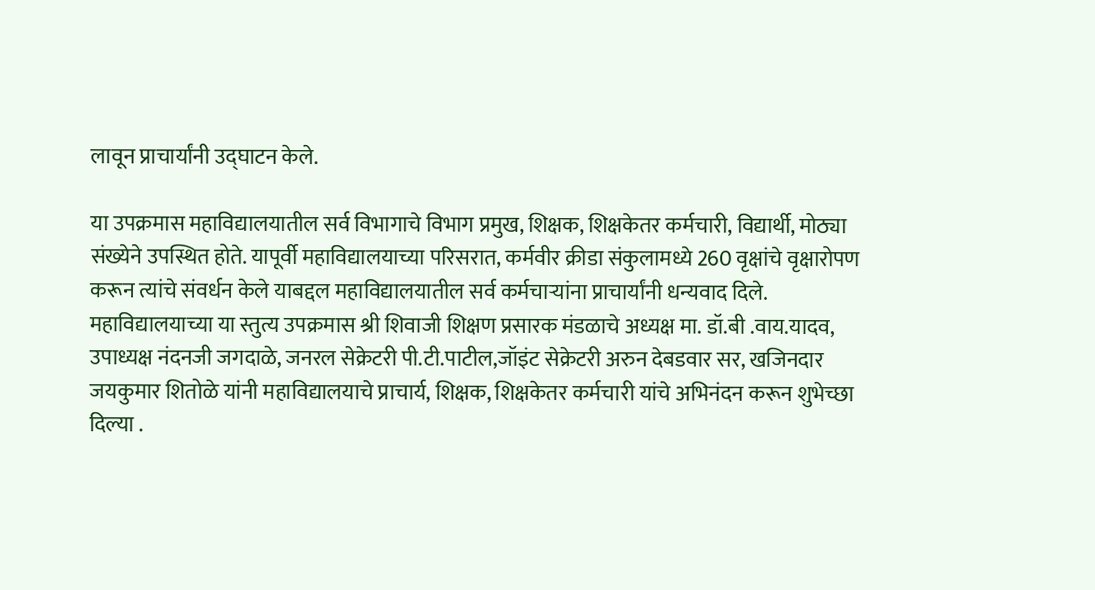लावून प्राचार्यांनी उद्घाटन केले.

या उपक्रमास महाविद्यालयातील सर्व विभागाचे विभाग प्रमुख, शिक्षक, शिक्षकेतर कर्मचारी, विद्यार्थी, मोठ्या संख्येने उपस्थित होते. यापूर्वी महाविद्यालयाच्या परिसरात, कर्मवीर क्रीडा संकुलामध्ये 260 वृक्षांचे वृक्षारोपण करून त्यांचे संवर्धन केले याबद्दल महाविद्यालयातील सर्व कर्मचाऱ्यांना प्राचार्यांनी धन्यवाद दिले. महाविद्यालयाच्या या स्तुत्य उपक्रमास श्री शिवाजी शिक्षण प्रसारक मंडळाचे अध्यक्ष मा. डॉ.बी .वाय.यादव, उपाध्यक्ष नंदनजी जगदाळे, जनरल सेक्रेटरी पी.टी.पाटील,जॉइंट सेक्रेटरी अरुन देबडवार सर, खजिनदार जयकुमार शितोळे यांनी महाविद्यालयाचे प्राचार्य, शिक्षक, शिक्षकेतर कर्मचारी यांचे अभिनंदन करून शुभेच्छा दिल्या .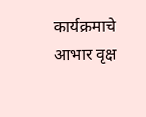कार्यक्रमाचे आभार वृक्ष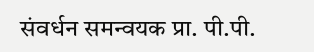संवर्धन समन्वयक प्रा. पी.पी.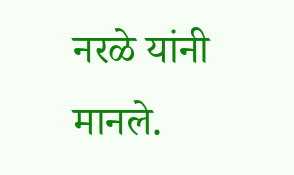नरळे यांनी मानले.